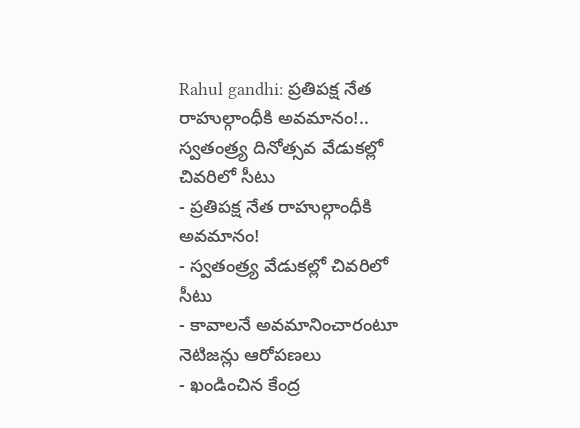Rahul gandhi: ప్రతిపక్ష నేత రాహుల్గాంధీకి అవమానం!.. స్వతంత్ర్య దినోత్సవ వేడుకల్లో చివరిలో సీటు
- ప్రతిపక్ష నేత రాహుల్గాంధీకి అవమానం!
- స్వతంత్ర్య వేడుకల్లో చివరిలో సీటు
- కావాలనే అవమానించారంటూ నెటిజన్లు ఆరోపణలు
- ఖండించిన కేంద్ర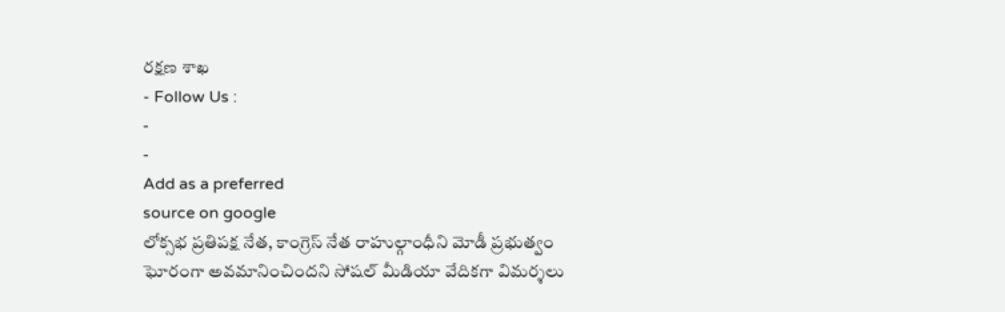రక్షణ శాఖ
- Follow Us :
-
-
Add as a preferred
source on google
లోక్సభ ప్రతిపక్ష నేత, కాంగ్రెస్ నేత రాహుల్గాంధీని మోడీ ప్రభుత్వం ఘోరంగా అవమానించిందని సోషల్ మీడియా వేదికగా విమర్శలు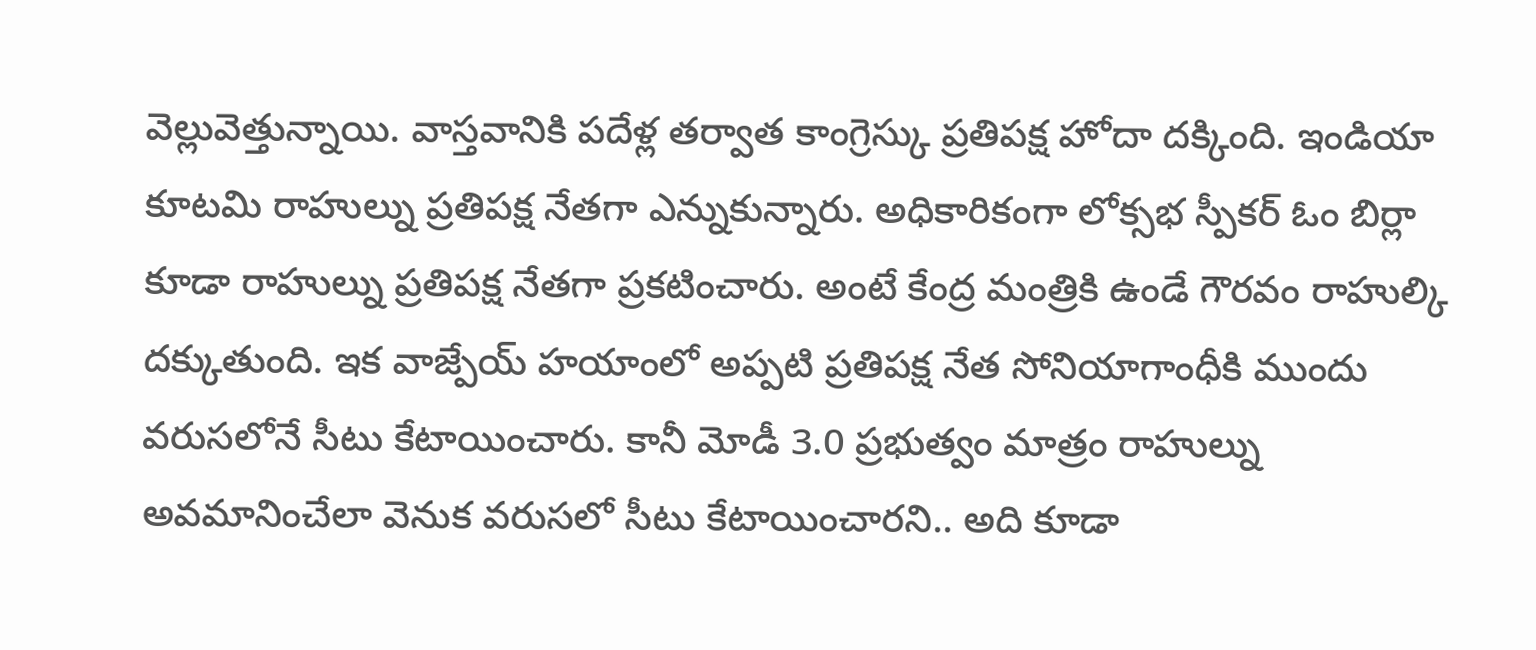వెల్లువెత్తున్నాయి. వాస్తవానికి పదేళ్ల తర్వాత కాంగ్రెస్కు ప్రతిపక్ష హోదా దక్కింది. ఇండియా కూటమి రాహుల్ను ప్రతిపక్ష నేతగా ఎన్నుకున్నారు. అధికారికంగా లోక్సభ స్పీకర్ ఓం బిర్లా కూడా రాహుల్ను ప్రతిపక్ష నేతగా ప్రకటించారు. అంటే కేంద్ర మంత్రికి ఉండే గౌరవం రాహుల్కి దక్కుతుంది. ఇక వాజ్పేయ్ హయాంలో అప్పటి ప్రతిపక్ష నేత సోనియాగాంధీకి ముందు వరుసలోనే సీటు కేటాయించారు. కానీ మోడీ 3.0 ప్రభుత్వం మాత్రం రాహుల్ను అవమానించేలా వెనుక వరుసలో సీటు కేటాయించారని.. అది కూడా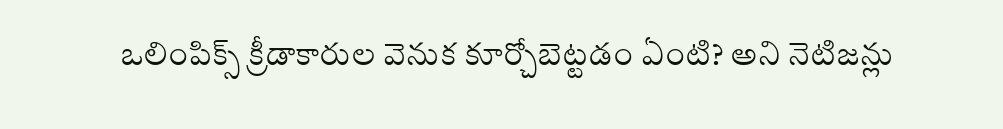ఒలింపిక్స్ క్రీడాకారుల వెనుక కూర్చోబెట్టడం ఏంటి? అని నెటిజన్లు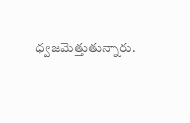ధ్వజమెత్తుతున్నారు.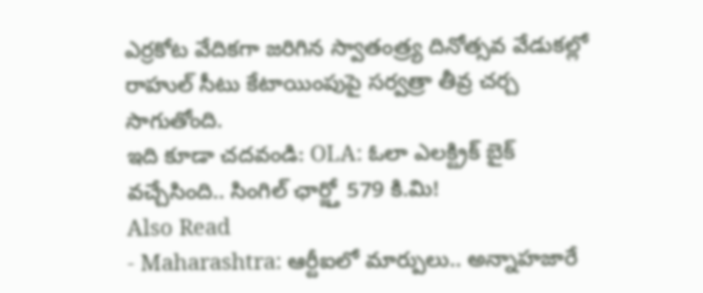ఎర్రకోట వేదికగా జరిగిన స్వాతంత్ర్య దినోత్సవ వేడుకల్లో రాహుల్ సీటు కేటాయింపుపై సర్వత్రా తీవ్ర చర్చ సాగుతోంది.
ఇది కూడా చదవండి: OLA: ఓలా ఎలక్ట్రిక్ బైక్ వచ్చేసింది.. సింగిల్ ఛార్జ్తో 579 కి.మి!
Also Read
- Maharashtra: ఆర్టీఐలో మార్పులు.. అన్నాహజారే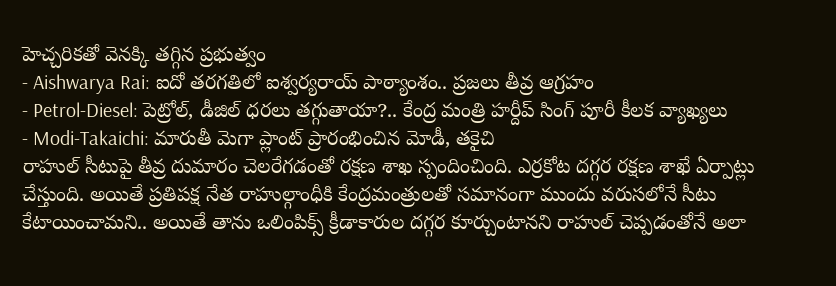హెచ్చరికతో వెనక్కి తగ్గిన ప్రభుత్వం
- Aishwarya Rai: ఐదో తరగతిలో ఐశ్వర్యరాయ్ పాఠ్యాంశం.. ప్రజలు తీవ్ర ఆగ్రహం
- Petrol-Diesel: పెట్రోల్, డీజిల్ ధరలు తగ్గుతాయా?.. కేంద్ర మంత్రి హర్దీప్ సింగ్ పూరీ కీలక వ్యాఖ్యలు
- Modi-Takaichi: మారుతీ మెగా ప్లాంట్ ప్రారంభించిన మోడీ, తకైచి
రాహుల్ సీటుపై తీవ్ర దుమారం చెలరేగడంతో రక్షణ శాఖ స్పందించింది. ఎర్రకోట దగ్గర రక్షణ శాఖే ఏర్పాట్లు చేస్తుంది. అయితే ప్రతిపక్ష నేత రాహుల్గాంధీకి కేంద్రమంత్రులతో సమానంగా ముందు వరుసలోనే సీటు కేటాయించామని.. అయితే తాను ఒలింపిక్స్ క్రీడాకారుల దగ్గర కూర్చుంటానని రాహుల్ చెప్పడంతోనే అలా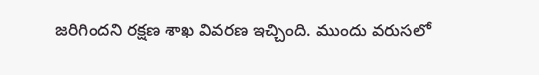జరిగిందని రక్షణ శాఖ వివరణ ఇచ్చింది. ముందు వరుసలో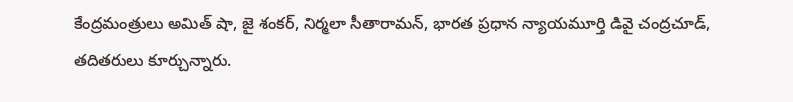కేంద్రమంత్రులు అమిత్ షా, జై శంకర్, నిర్మలా సీతారామన్, భారత ప్రధాన న్యాయమూర్తి డివై చంద్రచూడ్, తదితరులు కూర్చున్నారు.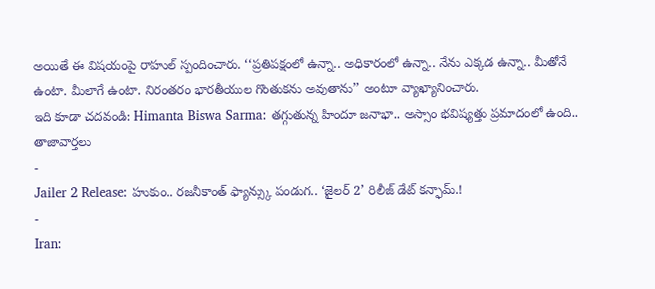అయితే ఈ విషయంపై రాహుల్ స్పందించారు. ‘‘ప్రతిపక్షంలో ఉన్నా.. అధికారంలో ఉన్నా.. నేను ఎక్కడ ఉన్నా.. మీతోనే ఉంటా. మీలాగే ఉంటా. నిరంతరం భారతీయుల గొంతుకను అవుతాను’’ అంటూ వ్యాఖ్యానించారు.
ఇది కూడా చదవండి: Himanta Biswa Sarma: తగ్గుతున్న హిందూ జనాభా.. అస్సాం భవిష్యత్తు ప్రమాదంలో ఉంది..
తాజావార్తలు
-
Jailer 2 Release: హుకుం.. రజనీకాంత్ ఫ్యాన్స్కు పండుగ.. ‘జైలర్ 2’ రిలీజ్ డేట్ కన్ఫామ్.!
-
Iran: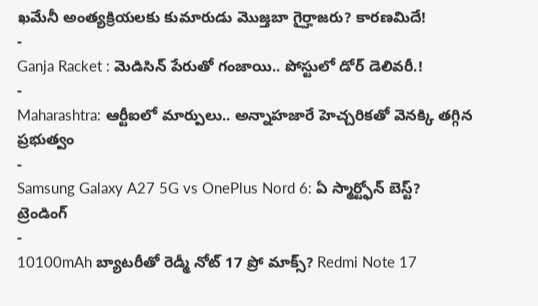ఖమేనీ అంత్యక్రియలకు కుమారుడు మొజ్తబా గైర్హాజరు? కారణమిదే!
-
Ganja Racket : మెడిసిన్ పేరుతో గంజాయి.. పోస్టులో డోర్ డెలివరీ.!
-
Maharashtra: ఆర్టీఐలో మార్పులు.. అన్నాహజారే హెచ్చరికతో వెనక్కి తగ్గిన ప్రభుత్వం
-
Samsung Galaxy A27 5G vs OnePlus Nord 6: ఏ స్మార్ట్ఫోన్ బెస్ట్?
ట్రెండింగ్
-
10100mAh బ్యాటరీతో రెడ్మీ నోట్ 17 ప్రో మాక్స్? Redmi Note 17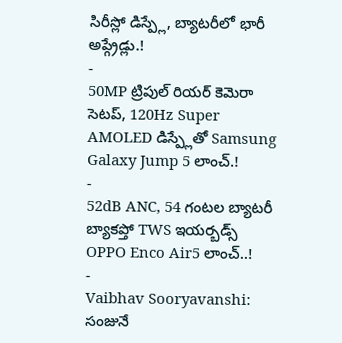సిరీస్లో డిస్ప్లే, బ్యాటరీలో భారీ అప్గ్రేడ్లు.!
-
50MP ట్రిపుల్ రియర్ కెమెరా సెటప్, 120Hz Super AMOLED డిస్ప్లేతో Samsung Galaxy Jump 5 లాంచ్.!
-
52dB ANC, 54 గంటల బ్యాటరీ బ్యాకప్తో TWS ఇయర్బడ్స్ OPPO Enco Air5 లాంచ్..!
-
Vaibhav Sooryavanshi: సంజునే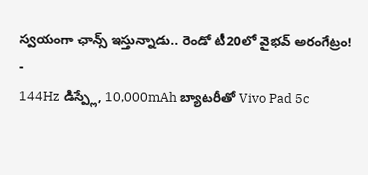స్వయంగా ఛాన్స్ ఇస్తున్నాడు.. రెండో టీ20లో వైభవ్ అరంగేట్రం!
-
144Hz డిస్ప్లే, 10,000mAh బ్యాటరీతో Vivo Pad 5c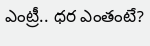ఎంట్రీ.. ధర ఎంతంటే?